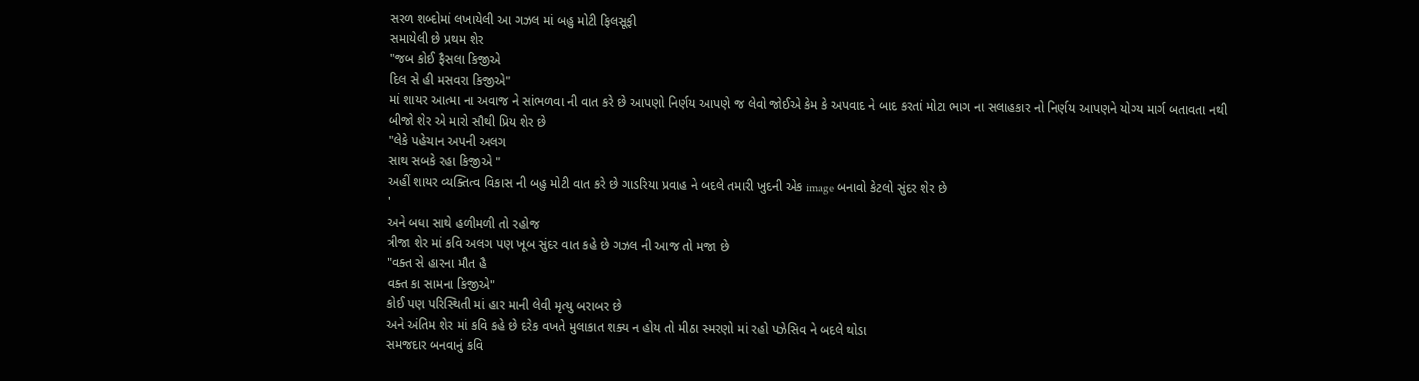સરળ શબ્દોમાં લખાયેલી આ ગઝલ માં બહુ મોટી ફિલસૂફી
સમાયેલી છે પ્રથમ શેર
"જબ કોઈ ફૈસલા કિજીએ
દિલ સે હી મસવરા કિજીએ"
માં શાયર આત્મા ના અવાજ ને સાંભળવા ની વાત કરે છે આપણો નિર્ણય આપણે જ લેવો જોઈએ કેમ કે અપવાદ ને બાદ કરતાં મોટા ભાગ ના સલાહકાર નો નિર્ણય આપણને યોગ્ય માર્ગ બતાવતા નથી
બીજો શેર એ મારો સૌથી પ્રિય શેર છે
"લેકે પહેચાન અપની અલગ
સાથ સબકે રહા કિજીએ "
અહીં શાયર વ્યક્તિત્વ વિકાસ ની બહુ મોટી વાત કરે છે ગાડરિયા પ્રવાહ ને બદલે તમારી ખુદની એક image બનાવો કેટલો સુંદર શેર છે
'
અને બધા સાથે હળીમળી તો રહોજ
ત્રીજા શેર માં કવિ અલગ પણ ખૂબ સુંદર વાત કહે છે ગઝલ ની આજ તો મજા છે
"વક્ત સે હારના મૌત હૈ
વક્ત કા સામના કિજીએ"
કોઈ પણ પરિસ્થિતી માં હાર માની લેવી મૃત્યુ બરાબર છે
અને અંતિમ શેર માં કવિ કહે છે દરેક વખતે મુલાકાત શક્ય ન હોય તો મીઠા સ્મરણો માં રહો પઝેસિવ ને બદલે થોડા
સમજદાર બનવાનું કવિ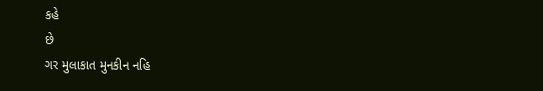કહે
છે
ગર મુલાકાત મુનકીન નહિ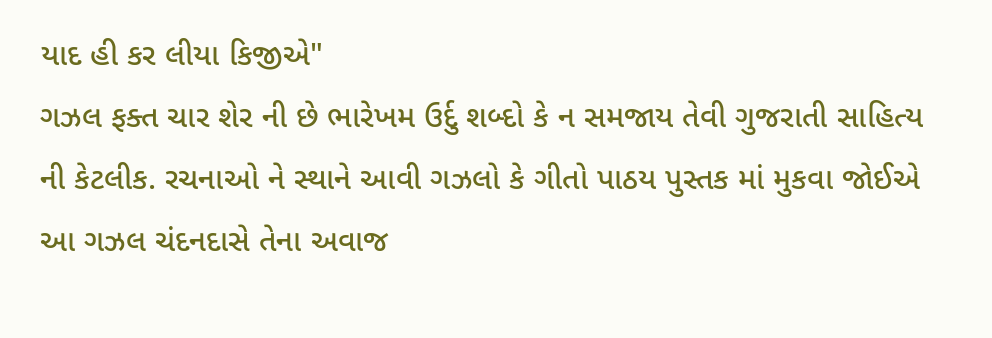યાદ હી કર લીયા કિજીએ"
ગઝલ ફક્ત ચાર શેર ની છે ભારેખમ ઉર્દુ શબ્દો કે ન સમજાય તેવી ગુજરાતી સાહિત્ય ની કેટલીક. રચનાઓ ને સ્થાને આવી ગઝલો કે ગીતો પાઠય પુસ્તક માં મુકવા જોઈએ આ ગઝલ ચંદનદાસે તેના અવાજ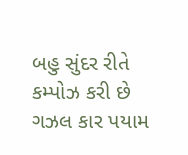બહુ સુંદર રીતે કમ્પોઝ કરી છે
ગઝલ કાર પયામ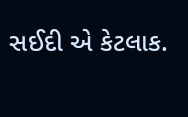સઈદી એ કેટલાક.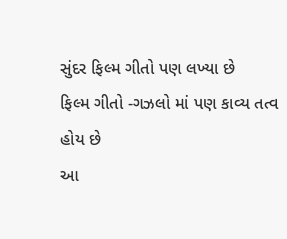સુંદર ફિલ્મ ગીતો પણ લખ્યા છે
ફિલ્મ ગીતો -ગઝલો માં પણ કાવ્ય તત્વ હોય છે
આ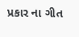પ્રકાર ના ગીત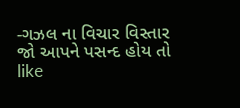-ગઝલ ના વિચાર વિસ્તાર જો આપને પસન્દ હોય તો
like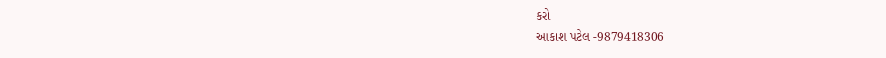કરો
આકાશ પટેલ -9879418306